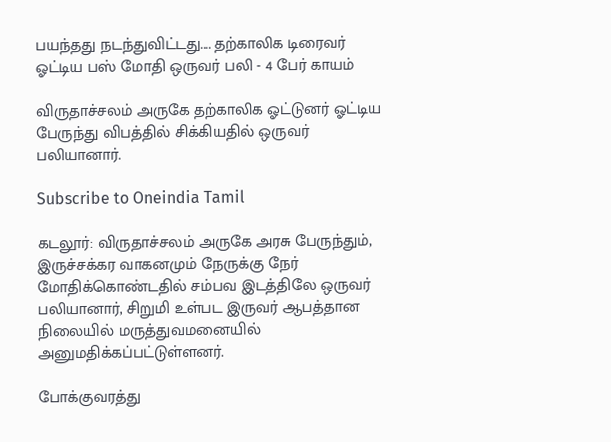பயந்தது நடந்துவிட்டது.... தற்காலிக டிரைவர் ஓட்டிய பஸ் மோதி ஒருவர் பலி - 4 பேர் காயம்

விருதாச்சலம் அருகே தற்காலிக ஓட்டுனர் ஓட்டிய பேருந்து விபத்தில் சிக்கியதில் ஒருவர் பலியானார்.

Subscribe to Oneindia Tamil

கடலூர்: விருதாச்சலம் அருகே அரசு பேருந்தும், இருச்சக்கர வாகனமும் நேருக்கு நேர் மோதிக்கொண்டதில் சம்பவ இடத்திலே ஒருவர் பலியானார், சிறுமி உள்பட இருவர் ஆபத்தான நிலையில் மருத்துவமனையில் அனுமதிக்கப்பட்டுள்ளனர்.

போக்குவரத்து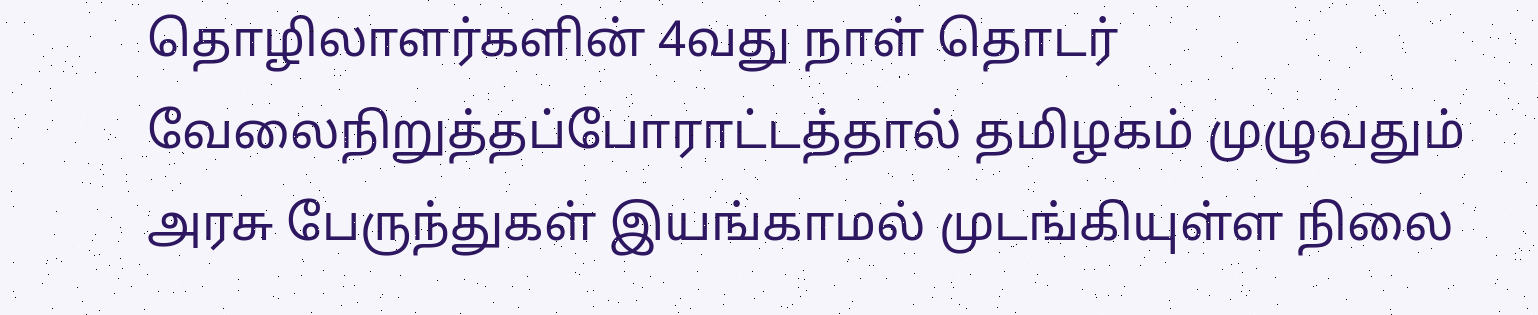தொழிலாளர்களின் 4வது நாள் தொடர் வேலைநிறுத்தப்போராட்டத்தால் தமிழகம் முழுவதும் அரசு பேருந்துகள் இயங்காமல் முடங்கியுள்ள நிலை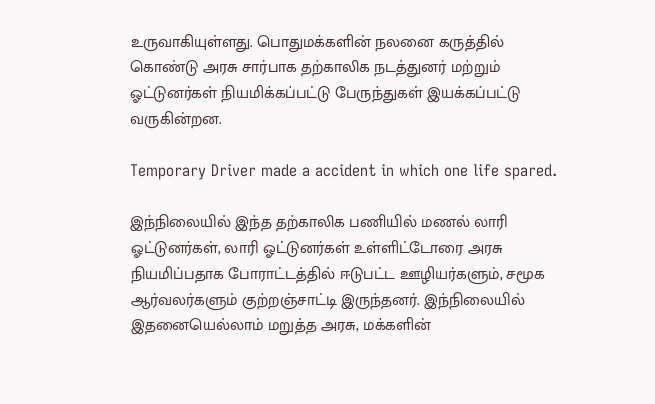உருவாகியுள்ளது. பொதுமக்களின் நலனை கருத்தில் கொண்டு அரசு சார்பாக தற்காலிக நடத்துனர் மற்றும் ஓட்டுனர்கள் நியமிக்கப்பட்டு பேருந்துகள் இயக்கப்பட்டு வருகின்றன.

Temporary Driver made a accident in which one life spared.

இந்நிலையில் இந்த தற்காலிக பணியில் மணல் லாரி ஓட்டுனர்கள், லாரி ஓட்டுனர்கள் உள்ளிட்டோரை அரசு நியமிப்பதாக போராட்டத்தில் ஈடுபட்ட ஊழியர்களும், சமூக ஆர்வலர்களும் குற்றஞ்சாட்டி இருந்தனர். இந்நிலையில் இதனையெல்லாம் மறுத்த அரசு, மக்களின்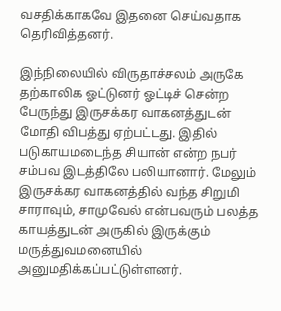வசதிக்காகவே இதனை செய்வதாக தெரிவித்தனர்.

இந்நிலையில் விருதாச்சலம் அருகே தற்காலிக ஓட்டுனர் ஓட்டிச் சென்ற பேருந்து இருசக்கர வாகனத்துடன் மோதி விபத்து ஏற்பட்டது. இதில் படுகாயமடைந்த சியான் என்ற நபர் சம்பவ இடத்திலே பலியானார். மேலும் இருசக்கர வாகனத்தில் வந்த சிறுமி சாராவும், சாமுவேல் என்பவரும் பலத்த காயத்துடன் அருகில் இருக்கும் மருத்துவமனையில் அனுமதிக்கப்பட்டுள்ளனர்.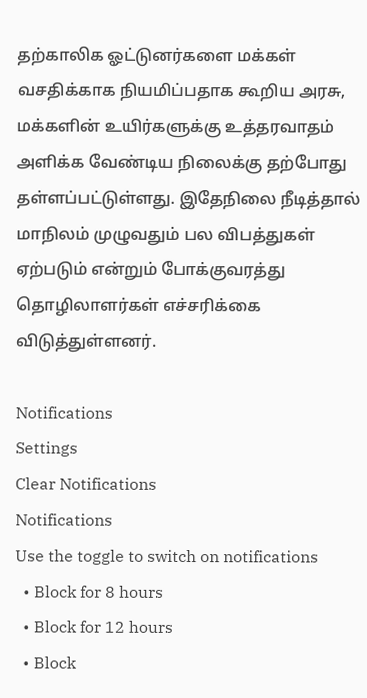தற்காலிக ஓட்டுனர்களை மக்கள் வசதிக்காக நியமிப்பதாக கூறிய அரசு, மக்களின் உயிர்களுக்கு உத்தரவாதம் அளிக்க வேண்டிய நிலைக்கு தற்போது தள்ளப்பட்டுள்ளது. இதேநிலை நீடித்தால் மாநிலம் முழுவதும் பல விபத்துகள் ஏற்படும் என்றும் போக்குவரத்து தொழிலாளர்கள் எச்சரிக்கை விடுத்துள்ளனர்.

Notifications
Settings
Clear Notifications
Notifications
Use the toggle to switch on notifications
  • Block for 8 hours
  • Block for 12 hours
  • Block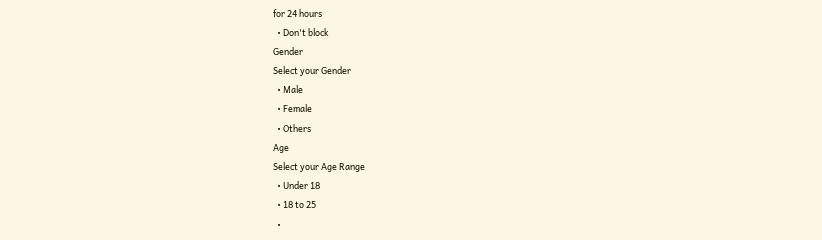for 24 hours
  • Don't block
Gender
Select your Gender
  • Male
  • Female
  • Others
Age
Select your Age Range
  • Under 18
  • 18 to 25
  •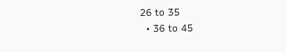26 to 35
  • 36 to 45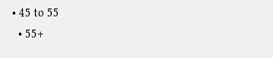• 45 to 55
  • 55+